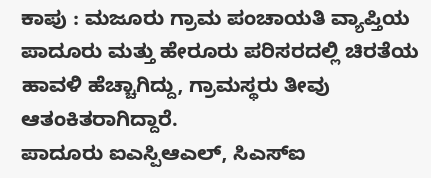ಕಾಪು : ಮಜೂರು ಗ್ರಾಮ ಪಂಚಾಯತಿ ವ್ಯಾಪ್ತಿಯ ಪಾದೂರು ಮತ್ತು ಹೇರೂರು ಪರಿಸರದಲ್ಲಿ ಚಿರತೆಯ ಹಾವಳಿ ಹೆಚ್ಚಾಗಿದ್ದು, ಗ್ರಾಮಸ್ಥರು ತೀವು ಆತಂಕಿತರಾಗಿದ್ದಾರೆ.
ಪಾದೂರು ಐಎಸ್ಪಿಆಎಲ್, ಸಿಎಸ್ಐ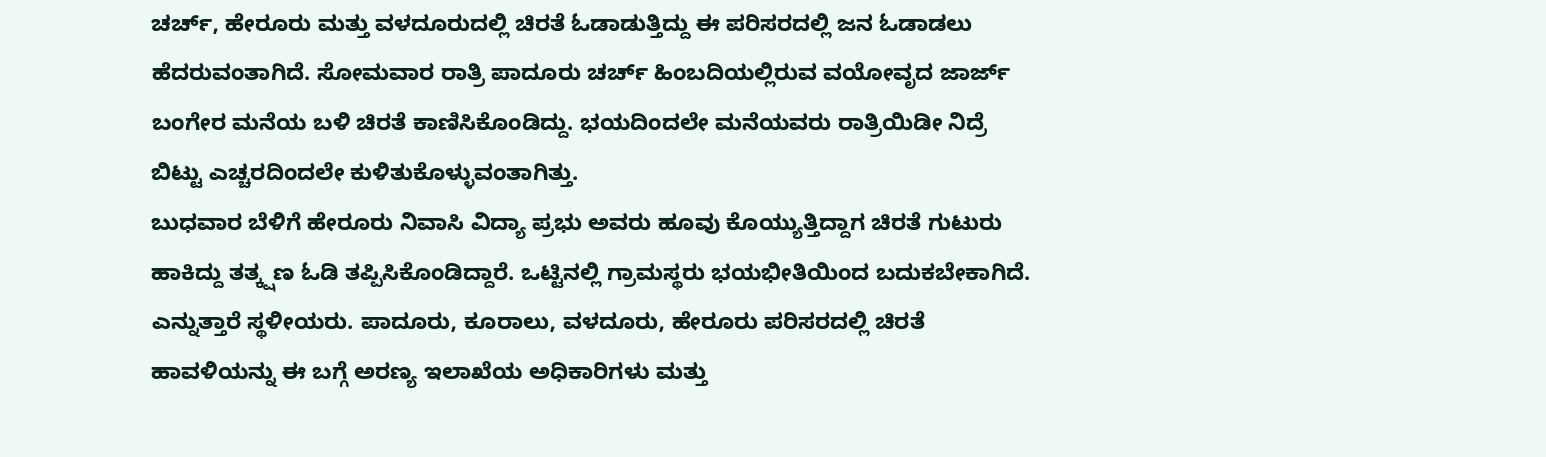ಚರ್ಚ್, ಹೇರೂರು ಮತ್ತು ವಳದೂರುದಲ್ಲಿ ಚಿರತೆ ಓಡಾಡುತ್ತಿದ್ದು ಈ ಪರಿಸರದಲ್ಲಿ ಜನ ಓಡಾಡಲು ಹೆದರುವಂತಾಗಿದೆ. ಸೋಮವಾರ ರಾತ್ರಿ ಪಾದೂರು ಚರ್ಚ್ ಹಿಂಬದಿಯಲ್ಲಿರುವ ವಯೋವೃದ ಜಾರ್ಜ್ ಬಂಗೇರ ಮನೆಯ ಬಳಿ ಚಿರತೆ ಕಾಣಿಸಿಕೊಂಡಿದ್ದು. ಭಯದಿಂದಲೇ ಮನೆಯವರು ರಾತ್ರಿಯಿಡೀ ನಿದ್ರೆ ಬಿಟ್ಟು ಎಚ್ಚರದಿಂದಲೇ ಕುಳಿತುಕೊಳ್ಳುವಂತಾಗಿತ್ತು.
ಬುಧವಾರ ಬೆಳಿಗೆ ಹೇರೂರು ನಿವಾಸಿ ವಿದ್ಯಾ ಪ್ರಭು ಅವರು ಹೂವು ಕೊಯ್ಯುತ್ತಿದ್ದಾಗ ಚಿರತೆ ಗುಟುರು ಹಾಕಿದ್ದು ತತ್ಕ್ಷಣ ಓಡಿ ತಪ್ಪಿಸಿಕೊಂಡಿದ್ದಾರೆ. ಒಟ್ಟಿನಲ್ಲಿ ಗ್ರಾಮಸ್ಥರು ಭಯಭೀತಿಯಿಂದ ಬದುಕಬೇಕಾಗಿದೆ. ಎನ್ನುತ್ತಾರೆ ಸ್ಥಳೀಯರು. ಪಾದೂರು, ಕೂರಾಲು, ವಳದೂರು, ಹೇರೂರು ಪರಿಸರದಲ್ಲಿ ಚಿರತೆ ಹಾವಳಿಯನ್ನು ಈ ಬಗ್ಗೆ ಅರಣ್ಯ ಇಲಾಖೆಯ ಅಧಿಕಾರಿಗಳು ಮತ್ತು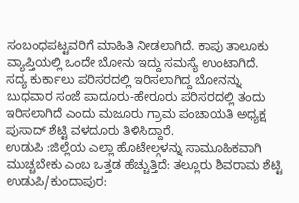ಸಂಬಂಧಪಟ್ಟವರಿಗೆ ಮಾಹಿತಿ ನೀಡಲಾಗಿದೆ. ಕಾಪು ತಾಲೂಕು ವ್ಯಾಪ್ತಿಯಲ್ಲಿ ಒಂದೇ ಬೋನು ಇದ್ದು ಸಮಸ್ಯೆ ಉಂಟಾಗಿದೆ.
ಸದ್ಯ ಕುರ್ಕಾಲು ಪರಿಸರದಲ್ಲಿ ಇರಿಸಲಾಗಿದ್ದ ಬೋನನ್ನು ಬುಧವಾರ ಸಂಜೆ ಪಾದೂರು-ಹೇರೂರು ಪರಿಸರದಲ್ಲಿ ತಂದು ಇರಿಸಲಾಗಿದೆ ಎಂದು ಮಜೂರು ಗ್ರಾಮ ಪಂಚಾಯತಿ ಅಧ್ಯಕ್ಷ ಪುಸಾದ್ ಶೆಟ್ಟಿ ವಳದೂರು ತಿಳಿಸಿದ್ದಾರೆ.
ಉಡುಪಿ :ಜಿಲ್ಲೆಯ ಎಲ್ಲಾ ಹೊಟೇಲ್ಗಳನ್ನು ಸಾಮೂಹಿಕವಾಗಿ ಮುಚ್ಚಬೇಕು ಎಂಬ ಒತ್ತಡ ಹೆಚ್ಚುತ್ತಿದೆ: ತಲ್ಲೂರು ಶಿವರಾಮ ಶೆಟ್ಟಿ ಉಡುಪಿ/ಕುಂದಾಪುರ: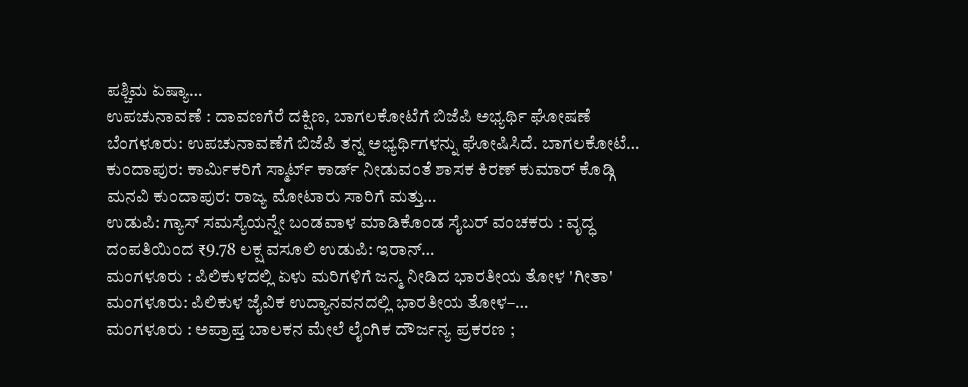ಪಶ್ಚಿಮ ಏಷ್ಯಾ…
ಉಪಚುನಾವಣೆ : ದಾವಣಗೆರೆ ದಕ್ಷಿಣ, ಬಾಗಲಕೋಟೆಗೆ ಬಿಜೆಪಿ ಅಭ್ಯರ್ಥಿ ಘೋಷಣೆ ಬೆಂಗಳೂರು: ಉಪಚುನಾವಣೆಗೆ ಬಿಜೆಪಿ ತನ್ನ ಅಭ್ಯರ್ಥಿಗಳನ್ನು ಘೋಷಿಸಿದೆ. ಬಾಗಲಕೋಟೆ…
ಕುಂದಾಪುರ: ಕಾರ್ಮಿಕರಿಗೆ ಸ್ಮಾರ್ಟ್ ಕಾರ್ಡ್ ನೀಡುವಂತೆ ಶಾಸಕ ಕಿರಣ್ ಕುಮಾರ್ ಕೊಡ್ಗಿ ಮನವಿ ಕುಂದಾಪುರ: ರಾಜ್ಯ ಮೋಟಾರು ಸಾರಿಗೆ ಮತ್ತು…
ಉಡುಪಿ: ಗ್ಯಾಸ್ ಸಮಸ್ಯೆಯನ್ನೇ ಬಂಡವಾಳ ಮಾಡಿಕೊಂಡ ಸೈಬರ್ ವಂಚಕರು : ವೃದ್ಧ ದಂಪತಿಯಿಂದ ₹9.78 ಲಕ್ಷ ವಸೂಲಿ ಉಡುಪಿ: ಇರಾನ್…
ಮಂಗಳೂರು : ಪಿಲಿಕುಳದಲ್ಲಿ ಏಳು ಮರಿಗಳಿಗೆ ಜನ್ಮ ನೀಡಿದ ಭಾರತೀಯ ತೋಳ 'ಗೀತಾ' ಮಂಗಳೂರು: ಪಿಲಿಕುಳ ಜೈವಿಕ ಉದ್ಯಾನವನದಲ್ಲಿ ಭಾರತೀಯ ತೋಳ–…
ಮಂಗಳೂರು : ಅಪ್ರಾಪ್ತ ಬಾಲಕನ ಮೇಲೆ ಲೈಂಗಿಕ ದೌರ್ಜನ್ಯ ಪ್ರಕರಣ ;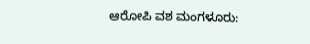ಆರೋಪಿ ವಶ ಮಂಗಳೂರು: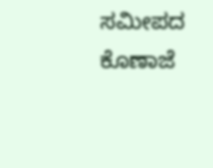ಸಮೀಪದ ಕೊಣಾಜೆ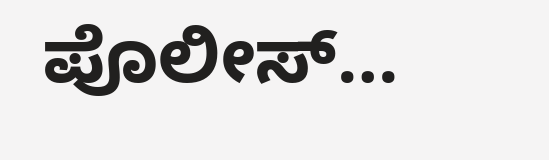ಪೊಲೀಸ್…